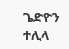ጌድዮን ተሊላ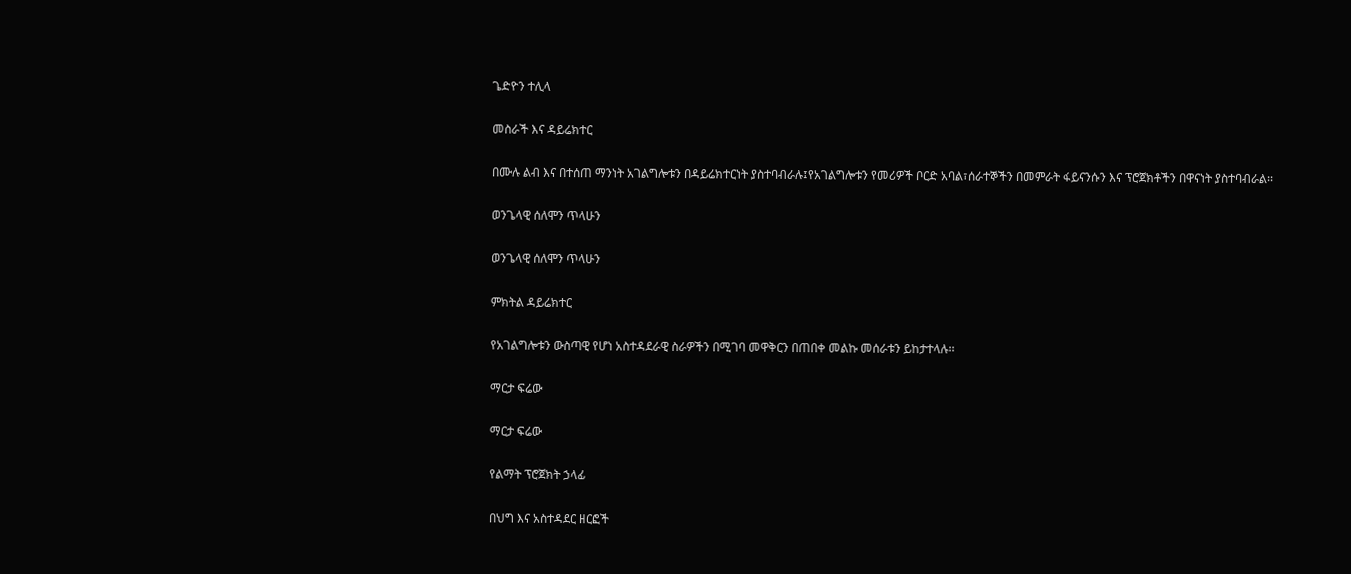ጌድዮን ተሊላ

መስራች እና ዳይሬክተር

በሙሉ ልብ እና በተሰጠ ማንነት አገልግሎቱን በዳይሬክተርነት ያስተባብራሉ፤የአገልግሎቱን የመሪዎች ቦርድ አባል፣ሰራተኞችን በመምራት ፋይናንሱን እና ፕሮጀክቶችን በዋናነት ያስተባብራል፡፡

ወንጌላዊ ሰለሞን ጥላሁን

ወንጌላዊ ሰለሞን ጥላሁን

ምክትል ዳይሬክተር

የአገልግሎቱን ውስጣዊ የሆነ አስተዳደራዊ ስራዎችን በሚገባ መዋቅርን በጠበቀ መልኩ መሰራቱን ይከታተላሉ፡፡

ማርታ ፍሬው

ማርታ ፍሬው

የልማት ፕሮጀክት ኃላፊ

በህግ እና አስተዳደር ዘርፎች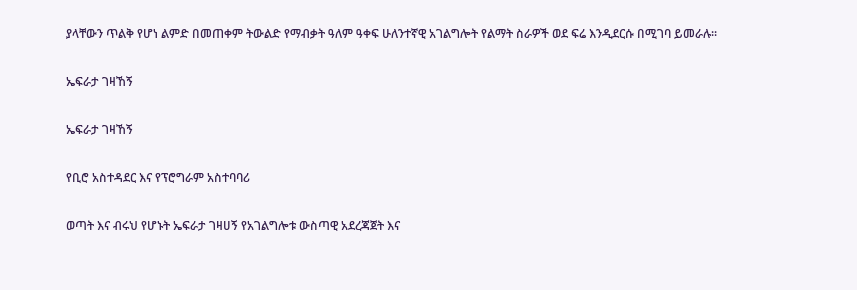ያላቸውን ጥልቅ የሆነ ልምድ በመጠቀም ትውልድ የማብቃት ዓለም ዓቀፍ ሁለንተኛዊ አገልግሎት የልማት ስራዎች ወደ ፍሬ እንዲደርሱ በሚገባ ይመራሉ፡፡

ኤፍራታ ገዛኸኝ

ኤፍራታ ገዛኸኝ

የቢሮ አስተዳደር እና የፕሮግራም አስተባባሪ

ወጣት እና ብሩህ የሆኑት ኤፍራታ ገዛሀኝ የአገልግሎቱ ውስጣዊ አደረጃጀት እና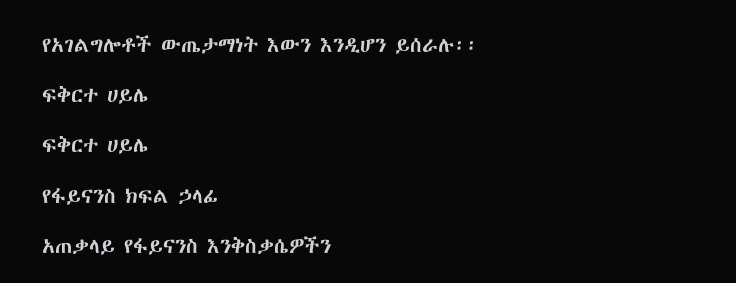የአገልግሎቶች ውጤታማነት እውን እንዲሆን ይሰራሉ፡፡

ፍቅርተ ሀይሌ

ፍቅርተ ሀይሌ

የፋይናንስ ክፍል ኃላፊ

አጠቃላይ የፋይናንስ እንቅስቃሴዎችን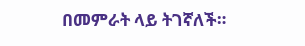በመምራት ላይ ትገኛለች።